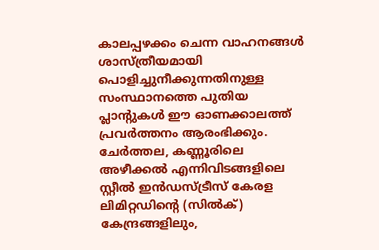കാലപ്പഴക്കം ചെന്ന വാഹനങ്ങൾ ശാസ്ത്രീയമായി പൊളിച്ചുനീക്കുന്നതിനുള്ള സംസ്ഥാനത്തെ പുതിയ പ്ലാന്റുകൾ ഈ ഓണക്കാലത്ത് പ്രവർത്തനം ആരംഭിക്കും. ചേർത്തല, കണ്ണൂരിലെ അഴീക്കൽ എന്നിവിടങ്ങളിലെ സ്റ്റീൽ ഇൻഡസ്ട്രീസ് കേരള ലിമിറ്റഡിന്റെ (സിൽക്) കേന്ദ്രങ്ങളിലും,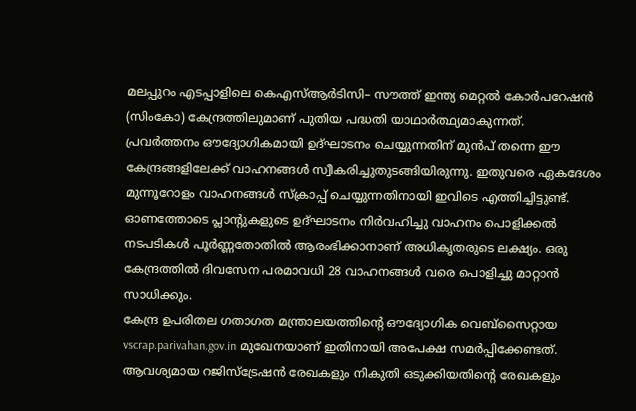മലപ്പുറം എടപ്പാളിലെ കെഎസ്ആർടിസി– സൗത്ത് ഇന്ത്യ മെറ്റൽ കോർപറേഷൻ (സിംകോ) കേന്ദ്രത്തിലുമാണ് പുതിയ പദ്ധതി യാഥാർത്ഥ്യമാകുന്നത്.
പ്രവർത്തനം ഔദ്യോഗികമായി ഉദ്ഘാടനം ചെയ്യുന്നതിന് മുൻപ് തന്നെ ഈ കേന്ദ്രങ്ങളിലേക്ക് വാഹനങ്ങൾ സ്വീകരിച്ചുതുടങ്ങിയിരുന്നു. ഇതുവരെ ഏകദേശം മുന്നൂറോളം വാഹനങ്ങൾ സ്ക്രാപ്പ് ചെയ്യുന്നതിനായി ഇവിടെ എത്തിച്ചിട്ടുണ്ട്.
ഓണത്തോടെ പ്ലാന്റുകളുടെ ഉദ്ഘാടനം നിർവഹിച്ചു വാഹനം പൊളിക്കൽ നടപടികൾ പൂർണ്ണതോതിൽ ആരംഭിക്കാനാണ് അധികൃതരുടെ ലക്ഷ്യം. ഒരു കേന്ദ്രത്തിൽ ദിവസേന പരമാവധി 28 വാഹനങ്ങൾ വരെ പൊളിച്ചു മാറ്റാൻ സാധിക്കും.
കേന്ദ്ര ഉപരിതല ഗതാഗത മന്ത്രാലയത്തിന്റെ ഔദ്യോഗിക വെബ്സൈറ്റായ vscrap.parivahan.gov.in മുഖേനയാണ് ഇതിനായി അപേക്ഷ സമർപ്പിക്കേണ്ടത്. ആവശ്യമായ റജിസ്ട്രേഷൻ രേഖകളും നികുതി ഒടുക്കിയതിന്റെ രേഖകളും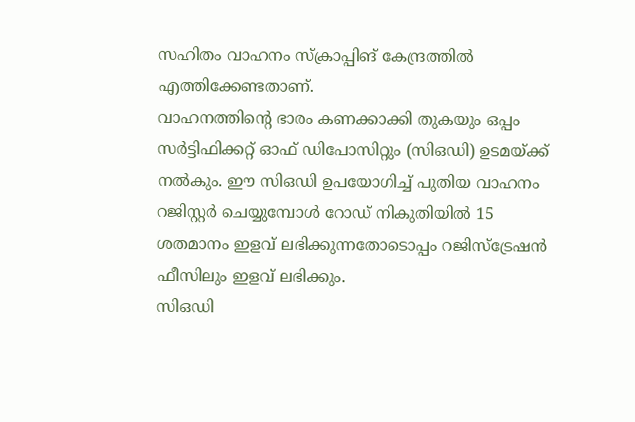സഹിതം വാഹനം സ്ക്രാപ്പിങ് കേന്ദ്രത്തിൽ എത്തിക്കേണ്ടതാണ്.
വാഹനത്തിന്റെ ഭാരം കണക്കാക്കി തുകയും ഒപ്പം സർട്ടിഫിക്കറ്റ് ഓഫ് ഡിപോസിറ്റും (സിഒഡി) ഉടമയ്ക്ക് നൽകും. ഈ സിഒഡി ഉപയോഗിച്ച് പുതിയ വാഹനം റജിസ്റ്റർ ചെയ്യുമ്പോൾ റോഡ് നികുതിയിൽ 15 ശതമാനം ഇളവ് ലഭിക്കുന്നതോടൊപ്പം റജിസ്ട്രേഷൻ ഫീസിലും ഇളവ് ലഭിക്കും.
സിഒഡി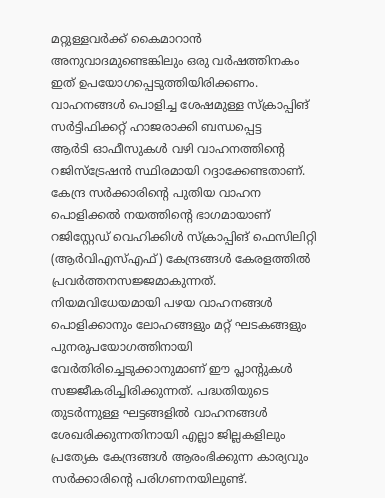മറ്റുള്ളവർക്ക് കൈമാറാൻ അനുവാദമുണ്ടെങ്കിലും ഒരു വർഷത്തിനകം ഇത് ഉപയോഗപ്പെടുത്തിയിരിക്കണം. വാഹനങ്ങൾ പൊളിച്ച ശേഷമുള്ള സ്ക്രാപ്പിങ് സർട്ടിഫിക്കറ്റ് ഹാജരാക്കി ബന്ധപ്പെട്ട
ആർടി ഓഫീസുകൾ വഴി വാഹനത്തിന്റെ റജിസ്ട്രേഷൻ സ്ഥിരമായി റദ്ദാക്കേണ്ടതാണ്. കേന്ദ്ര സർക്കാരിന്റെ പുതിയ വാഹന പൊളിക്കൽ നയത്തിന്റെ ഭാഗമായാണ് റജിസ്റ്റേഡ് വെഹിക്കിൾ സ്ക്രാപ്പിങ് ഫെസിലിറ്റി (ആർവിഎസ്എഫ്) കേന്ദ്രങ്ങൾ കേരളത്തിൽ പ്രവർത്തനസജ്ജമാകുന്നത്.
നിയമവിധേയമായി പഴയ വാഹനങ്ങൾ പൊളിക്കാനും ലോഹങ്ങളും മറ്റ് ഘടകങ്ങളും പുനരുപയോഗത്തിനായി വേർതിരിച്ചെടുക്കാനുമാണ് ഈ പ്ലാന്റുകൾ സജ്ജീകരിച്ചിരിക്കുന്നത്. പദ്ധതിയുടെ തുടർന്നുള്ള ഘട്ടങ്ങളിൽ വാഹനങ്ങൾ ശേഖരിക്കുന്നതിനായി എല്ലാ ജില്ലകളിലും പ്രത്യേക കേന്ദ്രങ്ങൾ ആരംഭിക്കുന്ന കാര്യവും സർക്കാരിന്റെ പരിഗണനയിലുണ്ട്.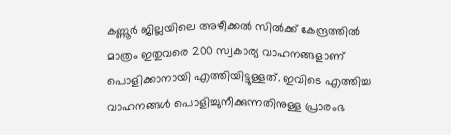കണ്ണൂർ ജില്ലയിലെ അഴീക്കൽ സിൽക്ക് കേന്ദ്രത്തിൽ മാത്രം ഇതുവരെ 200 സ്വകാര്യ വാഹനങ്ങളാണ് പൊളിക്കാനായി എത്തിയിട്ടുള്ളത്. ഇവിടെ എത്തിച്ച വാഹനങ്ങൾ പൊളിച്ചുനീക്കുന്നതിനുള്ള പ്രാരംഭ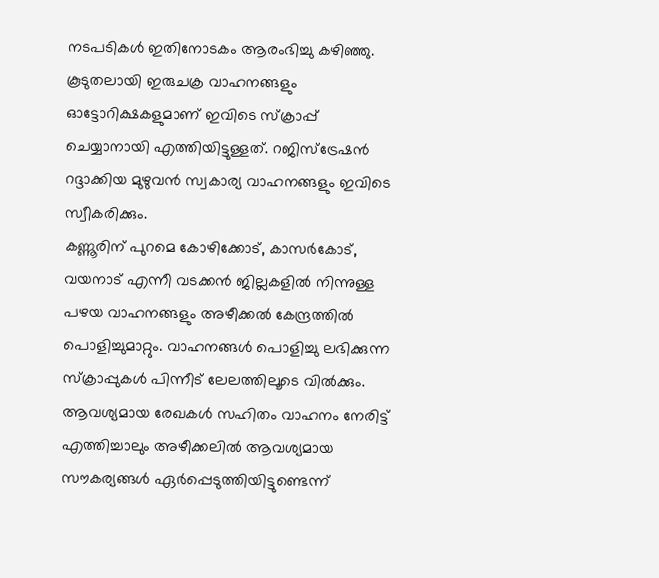നടപടികൾ ഇതിനോടകം ആരംഭിച്ചു കഴിഞ്ഞു.
കൂടുതലായി ഇരുചക്ര വാഹനങ്ങളും ഓട്ടോറിക്ഷകളുമാണ് ഇവിടെ സ്ക്രാപ്പ് ചെയ്യാനായി എത്തിയിട്ടുള്ളത്. റജിസ്ട്രേഷൻ റദ്ദാക്കിയ മുഴുവൻ സ്വകാര്യ വാഹനങ്ങളും ഇവിടെ സ്വീകരിക്കും.
കണ്ണൂരിന് പുറമെ കോഴിക്കോട്, കാസർകോട്, വയനാട് എന്നീ വടക്കൻ ജില്ലകളിൽ നിന്നുള്ള പഴയ വാഹനങ്ങളും അഴീക്കൽ കേന്ദ്രത്തിൽ പൊളിച്ചുമാറ്റും. വാഹനങ്ങൾ പൊളിച്ചു ലഭിക്കുന്ന സ്ക്രാപ്പുകൾ പിന്നീട് ലേലത്തിലൂടെ വിൽക്കും.
ആവശ്യമായ രേഖകൾ സഹിതം വാഹനം നേരിട്ട് എത്തിച്ചാലും അഴീക്കലിൽ ആവശ്യമായ സൗകര്യങ്ങൾ ഏർപ്പെടുത്തിയിട്ടുണ്ടെന്ന്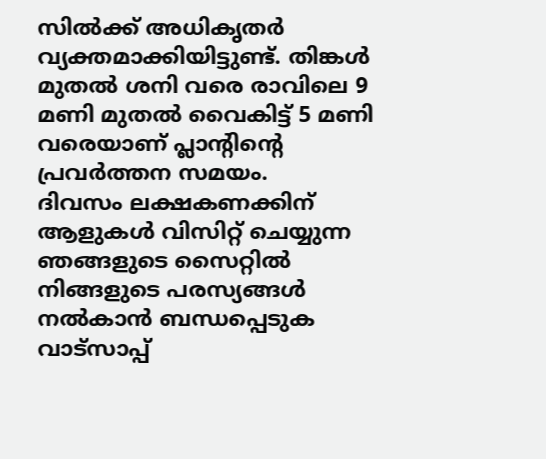സിൽക്ക് അധികൃതർ വ്യക്തമാക്കിയിട്ടുണ്ട്. തിങ്കൾ മുതൽ ശനി വരെ രാവിലെ 9 മണി മുതൽ വൈകിട്ട് 5 മണി വരെയാണ് പ്ലാന്റിന്റെ പ്രവർത്തന സമയം.
ദിവസം ലക്ഷകണക്കിന് ആളുകൾ വിസിറ്റ് ചെയ്യുന്ന ഞങ്ങളുടെ സൈറ്റിൽ നിങ്ങളുടെ പരസ്യങ്ങൾ നൽകാൻ ബന്ധപ്പെടുക വാട്സാപ്പ്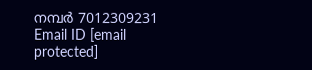നമ്പർ 7012309231 Email ID [email protected]